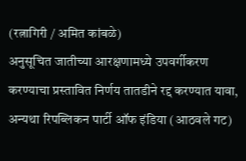(रत्नागिरी / अमित कांबळे)
अनुसूचित जातीच्या आरक्षणामध्ये उपवर्गीकरण करण्याचा प्रस्तावित निर्णय तातडीने रद्द करण्यात यावा, अन्यथा रिपब्लिकन पार्टी ऑफ इंडिया (आठवले गट)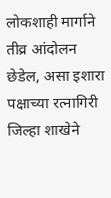लोकशाही मार्गाने तीव्र आंदोलन छेडेल, असा इशारा पक्षाच्या रत्नागिरी जिल्हा शाखेने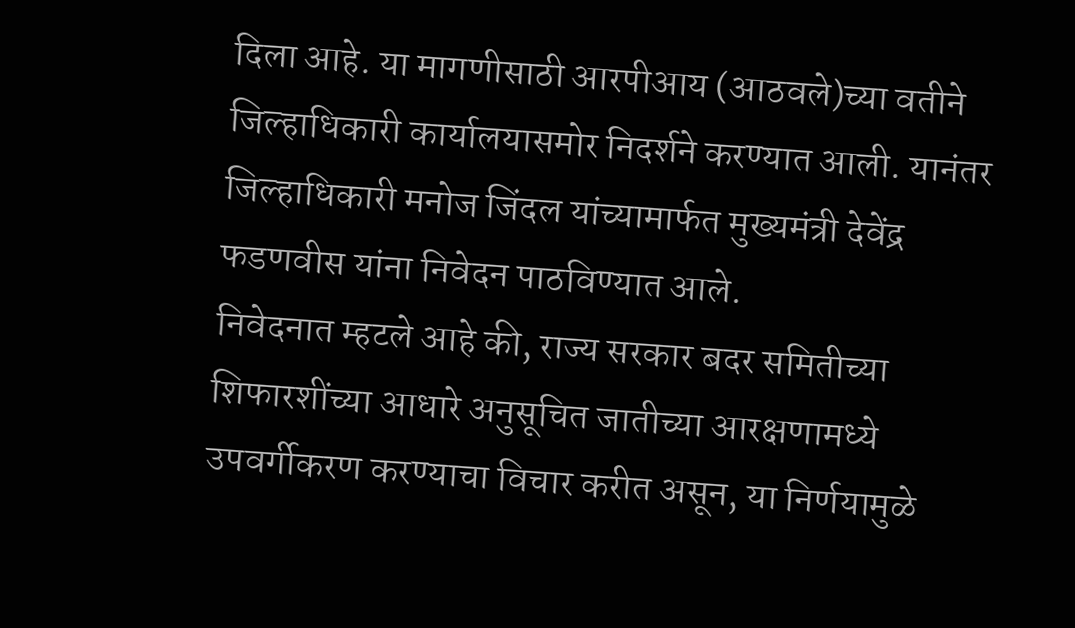दिला आहे. या मागणीसाठी आरपीआय (आठवले)च्या वतीने जिल्हाधिकारी कार्यालयासमोर निदर्शने करण्यात आली. यानंतर जिल्हाधिकारी मनोज जिंदल यांच्यामार्फत मुख्यमंत्री देवेंद्र फडणवीस यांना निवेदन पाठविण्यात आले.
निवेदनात म्हटले आहे की, राज्य सरकार बदर समितीच्या शिफारशींच्या आधारे अनुसूचित जातीच्या आरक्षणामध्ये उपवर्गीकरण करण्याचा विचार करीत असून, या निर्णयामुळे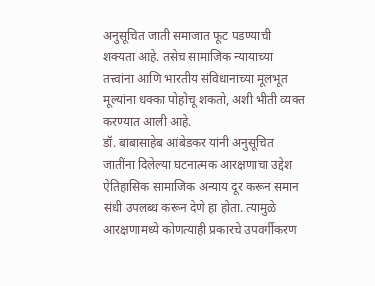अनुसूचित जाती समाजात फूट पडण्याची शक्यता आहे. तसेच सामाजिक न्यायाच्या तत्त्वांना आणि भारतीय संविधानाच्या मूलभूत मूल्यांना धक्का पोहोचू शकतो, अशी भीती व्यक्त करण्यात आली आहे.
डॉ. बाबासाहेब आंबेडकर यांनी अनुसूचित जातींना दिलेल्या घटनात्मक आरक्षणाचा उद्देश ऐतिहासिक सामाजिक अन्याय दूर करून समान संधी उपलब्ध करून देणे हा होता. त्यामुळे आरक्षणामध्ये कोणत्याही प्रकारचे उपवर्गीकरण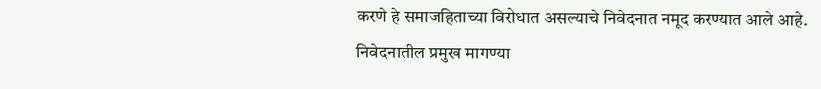करणे हे समाजहिताच्या विरोधात असल्याचे निवेदनात नमूद करण्यात आले आहे.
निवेदनातील प्रमुख मागण्या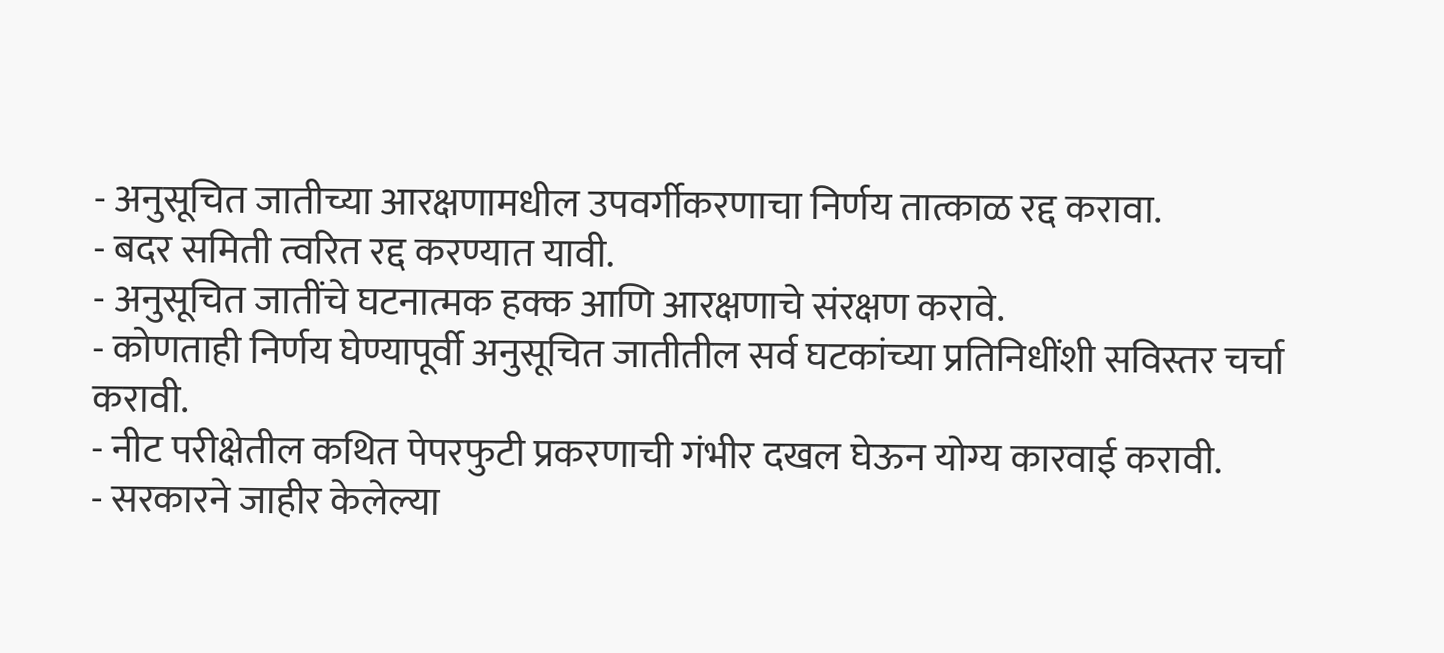- अनुसूचित जातीच्या आरक्षणामधील उपवर्गीकरणाचा निर्णय तात्काळ रद्द करावा.
- बदर समिती त्वरित रद्द करण्यात यावी.
- अनुसूचित जातींचे घटनात्मक हक्क आणि आरक्षणाचे संरक्षण करावे.
- कोणताही निर्णय घेण्यापूर्वी अनुसूचित जातीतील सर्व घटकांच्या प्रतिनिधींशी सविस्तर चर्चा करावी.
- नीट परीक्षेतील कथित पेपरफुटी प्रकरणाची गंभीर दखल घेऊन योग्य कारवाई करावी.
- सरकारने जाहीर केलेल्या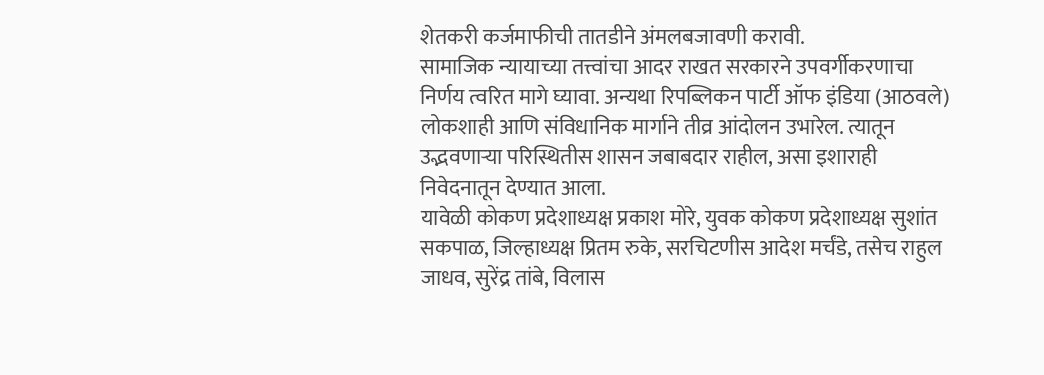शेतकरी कर्जमाफीची तातडीने अंमलबजावणी करावी.
सामाजिक न्यायाच्या तत्त्वांचा आदर राखत सरकारने उपवर्गीकरणाचा निर्णय त्वरित मागे घ्यावा. अन्यथा रिपब्लिकन पार्टी ऑफ इंडिया (आठवले) लोकशाही आणि संविधानिक मार्गाने तीव्र आंदोलन उभारेल. त्यातून उद्भवणाऱ्या परिस्थितीस शासन जबाबदार राहील, असा इशाराही निवेदनातून देण्यात आला.
यावेळी कोकण प्रदेशाध्यक्ष प्रकाश मोरे, युवक कोकण प्रदेशाध्यक्ष सुशांत सकपाळ, जिल्हाध्यक्ष प्रितम रुके, सरचिटणीस आदेश मर्चंडे, तसेच राहुल जाधव, सुरेंद्र तांबे, विलास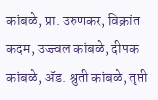कांबळे, प्रा. उरुणकर, विक्रांत कदम, उज्ज्वल कांबळे, दीपक कांबळे, ॲड. श्रुती कांबळे, तृप्ती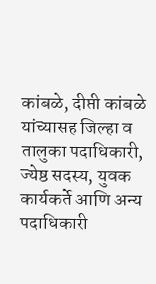कांबळे, दीप्ती कांबळे यांच्यासह जिल्हा व तालुका पदाधिकारी, ज्येष्ठ सदस्य, युवक कार्यकर्ते आणि अन्य पदाधिकारी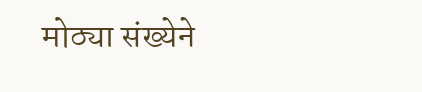मोठ्या संख्येने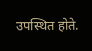उपस्थित होते.